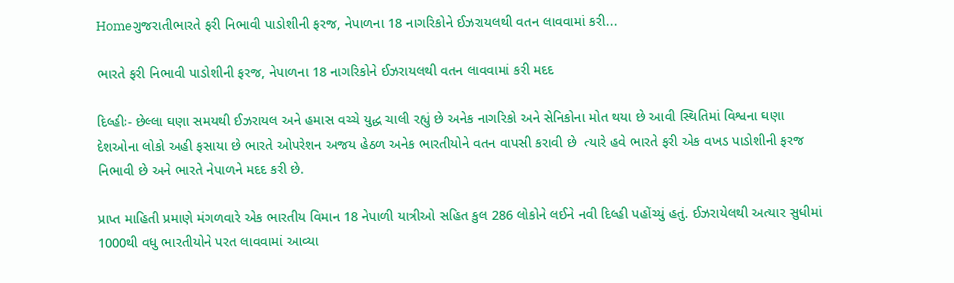Homeગુજરાતીભારતે ફરી નિભાવી પાડોશીની ફરજ, નેપાળના 18 નાગરિકોને ઈઝરાયલથી વતન લાવવામાં કરી...

ભારતે ફરી નિભાવી પાડોશીની ફરજ, નેપાળના 18 નાગરિકોને ઈઝરાયલથી વતન લાવવામાં કરી મદદ

દિલ્હીઃ- છેલ્લા ઘણા સમયથી ઈઝરાયલ અને હમાસ વચ્ચે યુદ્ધ ચાલી રહ્યું છે અનેક નાગરિકો અને સેનિકોના મોત થયા છે આવી સ્થિતિમાં વિશ્વના ઘણા દેશઓના લોકો અહી ફસાયા છે ભારતે ઓપરેશન અજય હેઠળ અનેક ભારતીયોને વતન વાપસી કરાવી છે  ત્યારે હવે ભારતે ફરી એક વખડ પાડોશીની ફરજ નિભાવી છે અને ભારતે નેપાળને મદદ કરી છે.

પ્રાપ્ત માહિતી પ્રમાણે મંગળવારે એક ભારતીય વિમાન 18 નેપાળી યાત્રીઓ સહિત કુલ 286 લોકોને લઈને નવી દિલ્હી પહોંચ્યું હતું. ઈઝરાયેલથી અત્યાર સુધીમાં 1000થી વધુ ભારતીયોને પરત લાવવામાં આવ્યા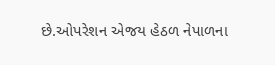છે.ઓપરેશન એજય હેઠળ નેપાળના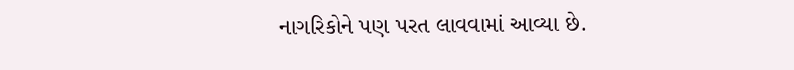નાગરિકોને પણ પરત લાવવામાં આવ્યા છે.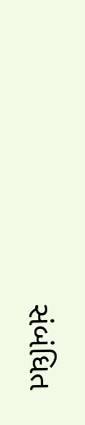સંબંધિત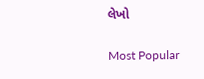લેખો

Most Popular